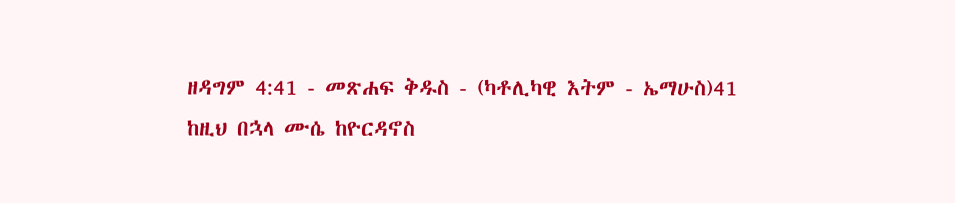ዘዳግም 4:41 - መጽሐፍ ቅዱስ - (ካቶሊካዊ እትም - ኤማሁስ)41 ከዚህ በኋላ ሙሴ ከዮርዳኖስ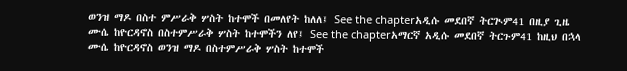ወንዝ ማዶ በስተ ምሥራቅ ሦስት ከተሞች በመለየት ከለለ፤ See the chapterአዲሱ መደበኛ ትርጒም41 በዚያ ጊዜ ሙሴ ከዮርዳኖስ በስተምሥራቅ ሦስት ከተሞችን ለየ፤ See the chapterአማርኛ አዲሱ መደበኛ ትርጉም41 ከዚህ በኋላ ሙሴ ከዮርዳኖስ ወንዝ ማዶ በስተምሥራቅ ሦስት ከተሞች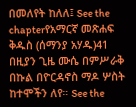በመለየት ከለለ፤ See the chapterየአማርኛ መጽሐፍ ቅዱስ (ሰማንያ አሃዱ)41 በዚያን ጊዜ ሙሴ በምሥራቅ በኩል በዮርዳኖስ ማዶ ሦስት ከተሞችን ለየ። See the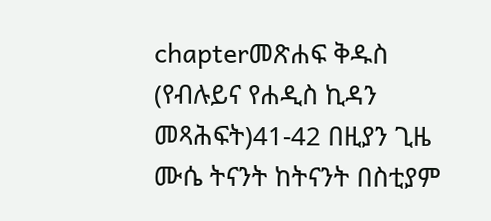chapterመጽሐፍ ቅዱስ (የብሉይና የሐዲስ ኪዳን መጻሕፍት)41-42 በዚያን ጊዜ ሙሴ ትናንት ከትናንት በስቲያም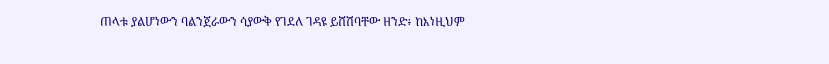ጠላቱ ያልሆነውን ባልንጀራውን ሳያውቅ የገደለ ገዳዩ ይሸሽባቸው ዘንድ፥ ከእነዚህም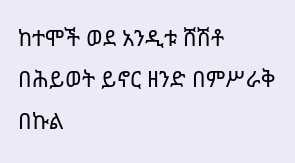ከተሞች ወደ አንዲቱ ሸሽቶ በሕይወት ይኖር ዘንድ በምሥራቅ በኩል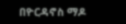በዮርዳኖስ ማዶ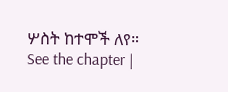ሦስት ከተሞች ለየ። See the chapter |